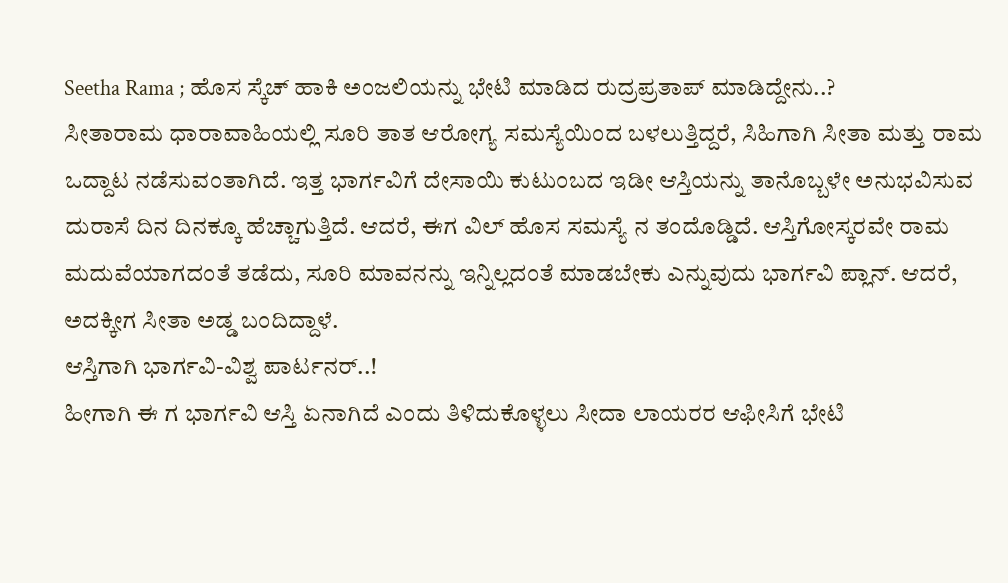Seetha Rama ; ಹೊಸ ಸ್ಕೆಚ್ ಹಾಕಿ ಅಂಜಲಿಯನ್ನು ಭೇಟಿ ಮಾಡಿದ ರುದ್ರಪ್ರತಾಪ್ ಮಾಡಿದ್ದೇನು..?
ಸೀತಾರಾಮ ಧಾರಾವಾಹಿಯಲ್ಲಿ ಸೂರಿ ತಾತ ಆರೋಗ್ಯ ಸಮಸ್ಯೆಯಿಂದ ಬಳಲುತ್ತಿದ್ದರೆ, ಸಿಹಿಗಾಗಿ ಸೀತಾ ಮತ್ತು ರಾಮ ಒದ್ದಾಟ ನಡೆಸುವಂತಾಗಿದೆ. ಇತ್ತ ಭಾರ್ಗವಿಗೆ ದೇಸಾಯಿ ಕುಟುಂಬದ ಇಡೀ ಆಸ್ತಿಯನ್ನು ತಾನೊಬ್ಬಳೇ ಅನುಭವಿಸುವ ದುರಾಸೆ ದಿನ ದಿನಕ್ಕೂ ಹೆಚ್ಚಾಗುತ್ತಿದೆ. ಆದರೆ, ಈಗ ವಿಲ್ ಹೊಸ ಸಮಸ್ಯೆ ನ ತಂದೊಡ್ಡಿದೆ. ಆಸ್ತಿಗೋಸ್ಕರವೇ ರಾಮ ಮದುವೆಯಾಗದಂತೆ ತಡೆದು, ಸೂರಿ ಮಾವನನ್ನು ಇನ್ನಿಲ್ಲದಂತೆ ಮಾಡಬೇಕು ಎನ್ನುವುದು ಭಾರ್ಗವಿ ಪ್ಲಾನ್. ಆದರೆ, ಅದಕ್ಕೀಗ ಸೀತಾ ಅಡ್ಡ ಬಂದಿದ್ದಾಳೆ.
ಆಸ್ತಿಗಾಗಿ ಭಾರ್ಗವಿ-ವಿಶ್ವ ಪಾರ್ಟನರ್..!
ಹೀಗಾಗಿ ಈ ಗ ಭಾರ್ಗವಿ ಆಸ್ತಿ ಏನಾಗಿದೆ ಎಂದು ತಿಳಿದುಕೊಳ್ಳಲು ಸೀದಾ ಲಾಯರರ ಆಫೀಸಿಗೆ ಭೇಟಿ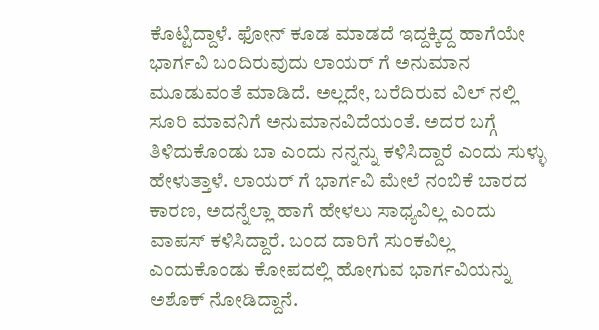ಕೊಟ್ಟಿದ್ದಾಳೆ. ಫೋನ್ ಕೂಡ ಮಾಡದೆ ಇದ್ದಕ್ಕಿದ್ದ ಹಾಗೆಯೇ ಭಾರ್ಗವಿ ಬಂದಿರುವುದು ಲಾಯರ್ ಗೆ ಅನುಮಾನ ಮೂಡುವಂತೆ ಮಾಡಿದೆ. ಅಲ್ಲದೇ, ಬರೆದಿರುವ ವಿಲ್ ನಲ್ಲಿ ಸೂರಿ ಮಾವನಿಗೆ ಅನುಮಾನವಿದೆಯಂತೆ. ಅದರ ಬಗ್ಗೆ ತಿಳಿದುಕೊಂಡು ಬಾ ಎಂದು ನನ್ನನ್ನು ಕಳಿಸಿದ್ದಾರೆ ಎಂದು ಸುಳ್ಳು ಹೇಳುತ್ತಾಳೆ. ಲಾಯರ್ ಗೆ ಭಾರ್ಗವಿ ಮೇಲೆ ನಂಬಿಕೆ ಬಾರದ ಕಾರಣ, ಅದನ್ನೆಲ್ಲಾ ಹಾಗೆ ಹೇಳಲು ಸಾಧ್ಯವಿಲ್ಲ ಎಂದು ವಾಪಸ್ ಕಳಿಸಿದ್ದಾರೆ. ಬಂದ ದಾರಿಗೆ ಸುಂಕವಿಲ್ಲ ಎಂದುಕೊಂಡು ಕೋಪದಲ್ಲಿ ಹೋಗುವ ಭಾರ್ಗವಿಯನ್ನು ಅಶೊಕ್ ನೋಡಿದ್ದಾನೆ.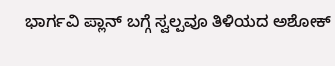ಭಾರ್ಗವಿ ಪ್ಲಾನ್ ಬಗ್ಗೆ ಸ್ವಲ್ಪವೂ ತಿಳಿಯದ ಅಶೋಕ್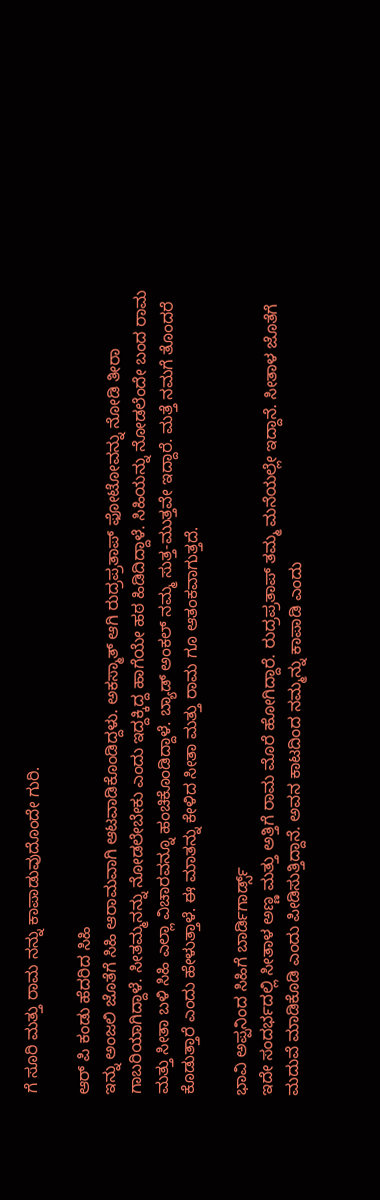ಗೆ ಸೂರಿ ಮತ್ತು ರಾಮ ನನ್ನು ಕಾಪಾಡುವುದೊಂದೇ ಗುರಿ.

ಆರ್ ಪಿ ಕಂಡು ಹೆದರಿದ ಸಿಹಿ
ಇನ್ನು ಅಂಜಲಿ ಜೊತೆಗೆ ಸಿಹಿ ಆರಾಮವಾಗಿ ಆಟವಾಡಿಕೊಂಡಿದ್ದಳು. ಅಕಸ್ಮಾತ್ ಆಗಿ ರುದ್ರಪ್ರತಾಪ್ ಫೋಟೋವನ್ನು ನೋಡಿ ತೀರಾ ಗಾಬರಿಯಾಗಿದ್ದಾಳೆ. ಸೀತಮ್ಮನನ್ನು ನೋಡಲೇಬೇಕು ಎಂದು ಇದ್ದಕ್ಕಿದ್ದ ಹಾಗೆಯೇ ಹಠ ಹಿಡಿದಿದ್ದಾಳೆ. ಸಿಹಿಯನ್ನು ನೋಡಲೆಂದೇ ಬಂದ ರಾಮ ಮತ್ತು ಸೀತಾ ಬಳಿ ಸಿಹಿ ಎಲ್ಲಾ ವಿಚಾರವನ್ನೂ ಹಂಚಿಕೊಂಡಿದ್ದಾಳೆ. ಬ್ಯಾಡ್ ಅಂಕಲ್ ನಮ್ಮ ಸುತ್ತ-ಮುತ್ತವೇ ಇದ್ದಾರೆ. ಮತ್ತೆ ನಮಗೆ ತೊಂದರೆ ಕೊಡುತ್ತಾರೆ ಎಂದು ಹೇಳುತ್ತಾಳೆ. ಈ ಮಾತನ್ನು ಕೇಳಿದ ಸೀತಾ ಮತ್ತು ರಾಮ ಗೂ ಆತಂಕವಾಗುತ್ತದೆ.

ಭಾವಿ ಅಪ್ಪನಿಂದ ಸಿಹಿಗೆ ಬಾರ್ಡಿಗಾರ್ಡ್ಸ್
ಇದೇ ಸಂದರ್ಭದಲ್ಲಿ ಸೀತಾಳ ಅಣ್ಣ ಮತ್ತು ಅತ್ತಿಗೆ ರಾಮ ಮೊರೆ ಹೋಗಿದ್ದಾರೆ. ರುದ್ರಪ್ರತಾಪ್ ತಮ್ಮ ಮನೆಯಲ್ಲೇ ಇದ್ದಾನೆ. ಸೀತಾಳ ಜೊತೆಗೆ ಮದುವೆ ಮಾಡಿಕೊಡಿ ಎಂದು ಪೀಡಿಸುತ್ತಿದ್ದಾನೆ. ಅವನ ಕಾಟದಿಂದ ನಮ್ಮನ್ನು ಕಾಪಾಡಿ ಎಂದು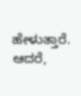ಹೇಳುತ್ತಾರೆ. ಆದರೆ,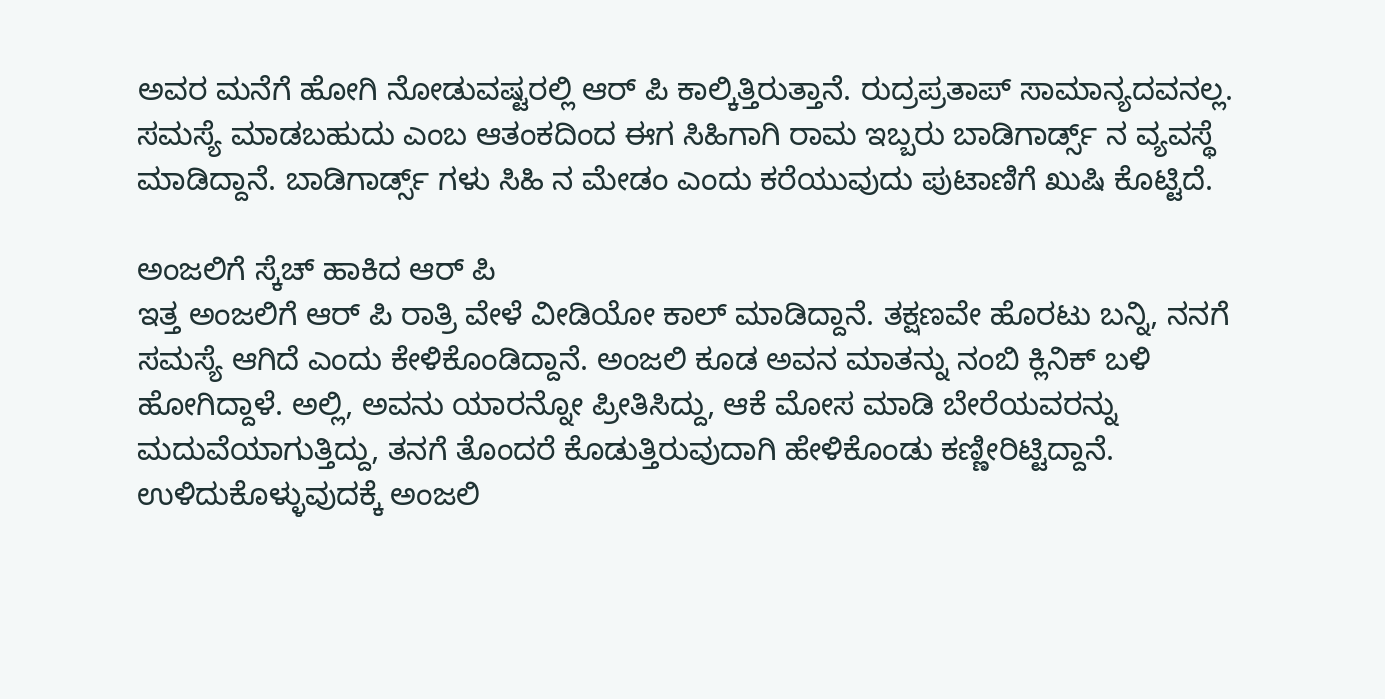ಅವರ ಮನೆಗೆ ಹೋಗಿ ನೋಡುವಷ್ಟರಲ್ಲಿ ಆರ್ ಪಿ ಕಾಲ್ಕಿತ್ತಿರುತ್ತಾನೆ. ರುದ್ರಪ್ರತಾಪ್ ಸಾಮಾನ್ಯದವನಲ್ಲ. ಸಮಸ್ಯೆ ಮಾಡಬಹುದು ಎಂಬ ಆತಂಕದಿಂದ ಈಗ ಸಿಹಿಗಾಗಿ ರಾಮ ಇಬ್ಬರು ಬಾಡಿಗಾರ್ಡ್ಸ್ ನ ವ್ಯವಸ್ಥೆ ಮಾಡಿದ್ದಾನೆ. ಬಾಡಿಗಾರ್ಡ್ಸ್ ಗಳು ಸಿಹಿ ನ ಮೇಡಂ ಎಂದು ಕರೆಯುವುದು ಪುಟಾಣಿಗೆ ಖುಷಿ ಕೊಟ್ಟಿದೆ.

ಅಂಜಲಿಗೆ ಸ್ಕೆಚ್ ಹಾಕಿದ ಆರ್ ಪಿ
ಇತ್ತ ಅಂಜಲಿಗೆ ಆರ್ ಪಿ ರಾತ್ರಿ ವೇಳೆ ವೀಡಿಯೋ ಕಾಲ್ ಮಾಡಿದ್ದಾನೆ. ತಕ್ಷಣವೇ ಹೊರಟು ಬನ್ನಿ, ನನಗೆ ಸಮಸ್ಯೆ ಆಗಿದೆ ಎಂದು ಕೇಳಿಕೊಂಡಿದ್ದಾನೆ. ಅಂಜಲಿ ಕೂಡ ಅವನ ಮಾತನ್ನು ನಂಬಿ ಕ್ಲಿನಿಕ್ ಬಳಿ ಹೋಗಿದ್ದಾಳೆ. ಅಲ್ಲಿ, ಅವನು ಯಾರನ್ನೋ ಪ್ರೀತಿಸಿದ್ದು, ಆಕೆ ಮೋಸ ಮಾಡಿ ಬೇರೆಯವರನ್ನು ಮದುವೆಯಾಗುತ್ತಿದ್ದು, ತನಗೆ ತೊಂದರೆ ಕೊಡುತ್ತಿರುವುದಾಗಿ ಹೇಳಿಕೊಂಡು ಕಣ್ಣೀರಿಟ್ಟಿದ್ದಾನೆ. ಉಳಿದುಕೊಳ್ಳುವುದಕ್ಕೆ ಅಂಜಲಿ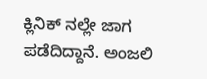ಕ್ಲಿನಿಕ್ ನಲ್ಲೇ ಜಾಗ ಪಡೆದಿದ್ದಾನೆ. ಅಂಜಲಿ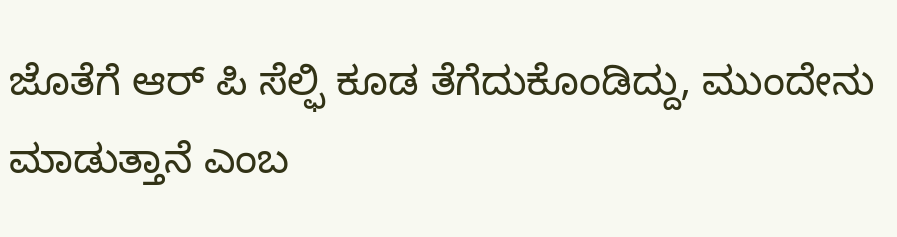ಜೊತೆಗೆ ಆರ್ ಪಿ ಸೆಲ್ಫಿ ಕೂಡ ತೆಗೆದುಕೊಂಡಿದ್ದು, ಮುಂದೇನು ಮಾಡುತ್ತಾನೆ ಎಂಬ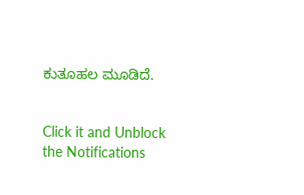ಕುತೂಹಲ ಮೂಡಿದೆ.


Click it and Unblock the Notifications